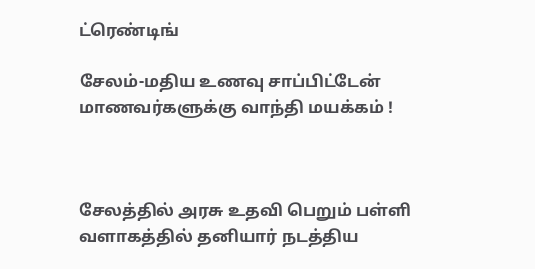ட்ரெண்டிங்

சேலம்-மதிய உணவு சாப்பிட்டேன் மாணவர்களுக்கு வாந்தி மயக்கம் !



சேலத்தில் அரசு உதவி பெறும் பள்ளி வளாகத்தில் தனியார் நடத்திய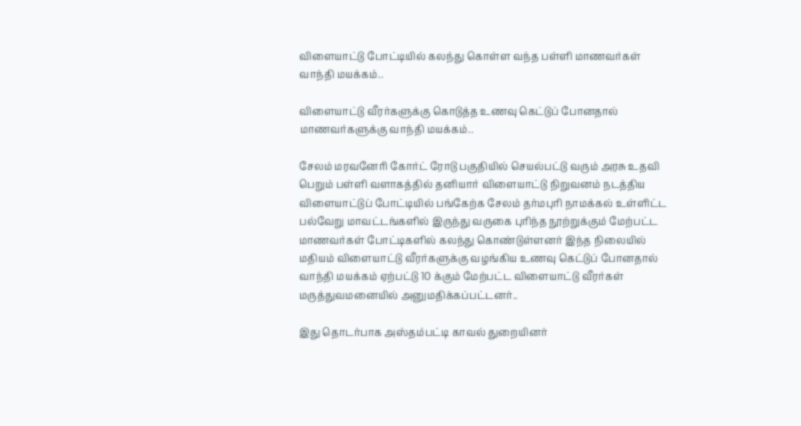விளையாட்டு போட்டியில் கலந்து கொள்ள வந்த பள்ளி மாணவர்கள் வாந்தி மயக்கம்..

விளையாட்டு வீரர்களுக்கு கொடுத்த உணவு கெட்டுப் போனதால் மாணவர்களுக்கு வாந்தி மயக்கம்..

சேலம் மரவனேரி கோர்ட் ரோடு பகுதியில் செயல்பட்டு வரும் அரசு உதவி பெறும் பள்ளி வளாகத்தில் தனியார் விளையாட்டு நிறுவனம் நடத்திய விளையாட்டுப் போட்டியில் பங்கேற்க சேலம் தர்மபுரி நாமக்கல் உள்ளிட்ட பல்வேறு மாவட்டங்களில் இருந்து வருகை புரிந்த நூற்றுக்கும் மேற்பட்ட மாணவர்கள் போட்டிகளில் கலந்து கொண்டுள்ளனர் இந்த நிலையில் மதியம் விளையாட்டு வீரர்களுக்கு வழங்கிய உணவு கெட்டுப் போனதால் வாந்தி மயக்கம் ஏற்பட்டு 10 க்கும் மேற்பட்ட விளையாட்டு வீரர்கள் மருத்துவமனையில் அனுமதிக்கப்பட்டனர்..

இது தொடர்பாக அஸ்தம்பட்டி காவல் துறையினர்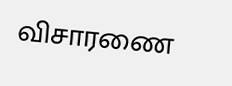விசாரணை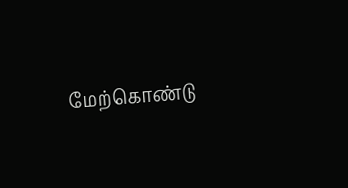மேற்கொண்டு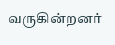வருகின்றனர்